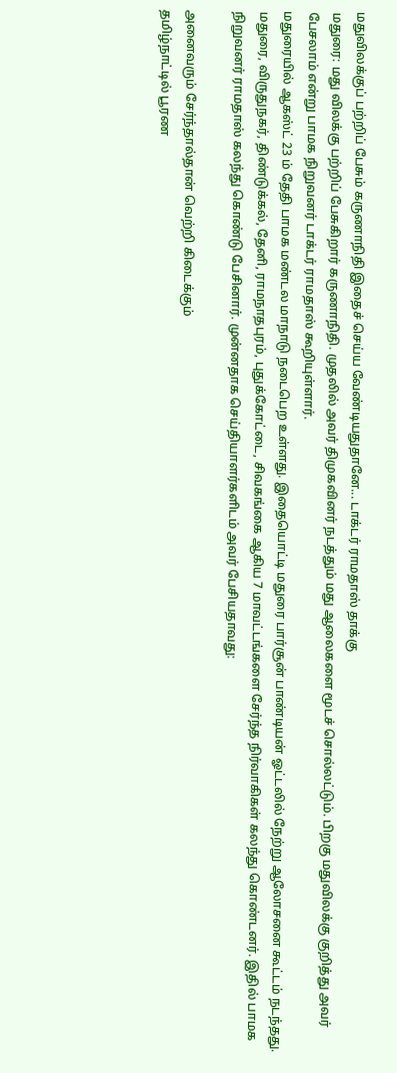மதுவிலக்குப் பற்றிப் பேசும் கருணாநிதி இதைச் செய்ய வேண்டியதுதானே... டாக்டர் ராமதாஸ் தாக்கு
மதுரை: மது விலக்கு பற்றிப் பேசுகிறார் கருணாநிதி. முதலில் அவர் திமுகவினர் நடத்தும் மது ஆலைகளை மூடச் சொல்லட்டும். பிறகு மதுவிலக்கு குறித்து அவர் பேசலாம் என்று பாமக நிறுவனர் டாக்டர் ராமதாஸ் கூறியுள்ளார்.
மதுரையில் ஆகஸ்ட் 23 ம் தேதி பாமக மண்டல மாநாடு நடைபெற உள்ளது. இதையொட்டி மதுரை பார்சூன் பாண்டியன் ஓட்டலில் நேற்று ஆலோசனை கூட்டம் நடந்தது.
மதுரை, விருதுநகர், திண்டுக்கல், தேனி, ராமநாதபுரம், புதுக்கோட்டை, சிவகங்கை ஆகிய 7 மாவட்டங்களை சேர்ந்த நிர்வாகிகள் கலந்து கொண்டனர். இதில் பாமக நிறுவனர் ராமதாஸ் கலந்து கொண்டு பேசினார். முன்னதாக செய்தியாளர்களிடம் அவர் பேசியதாவது:

அனைவரும் சேர்ந்தால்தான் வெற்றி கிடைக்கும்
தமிழ்நாட்டில் பூரண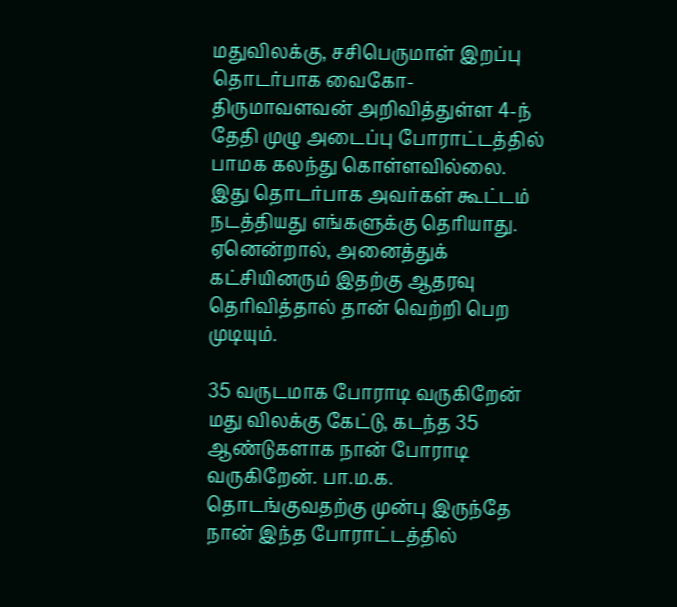மதுவிலக்கு, சசிபெருமாள் இறப்பு தொடர்பாக வைகோ- திருமாவளவன் அறிவித்துள்ள 4-ந் தேதி முழு அடைப்பு போராட்டத்தில் பாமக கலந்து கொள்ளவில்லை. இது தொடர்பாக அவர்கள் கூட்டம் நடத்தியது எங்களுக்கு தெரியாது. ஏனென்றால், அனைத்துக் கட்சியினரும் இதற்கு ஆதரவு தெரிவித்தால் தான் வெற்றி பெற முடியும்.

35 வருடமாக போராடி வருகிறேன்
மது விலக்கு கேட்டு, கடந்த 35 ஆண்டுகளாக நான் போராடி வருகிறேன். பா.ம.க. தொடங்குவதற்கு முன்பு இருந்தே நான் இந்த போராட்டத்தில்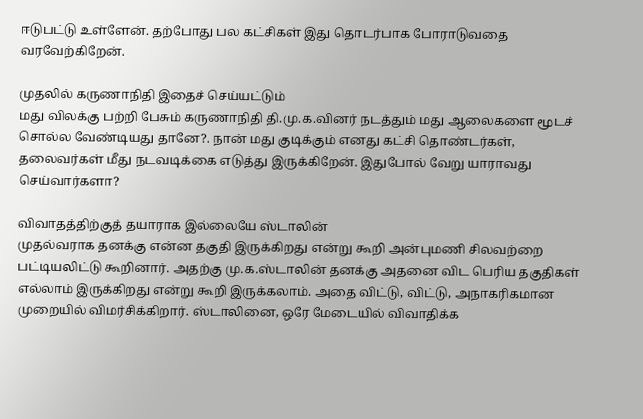ஈடுபட்டு உள்ளேன். தற்போது பல கட்சிகள் இது தொடர்பாக போராடுவதை வரவேற்கிறேன்.

முதலில் கருணாநிதி இதைச் செய்யட்டும்
மது விலக்கு பற்றி பேசும் கருணாநிதி தி.மு.க.வினர் நடத்தும் மது ஆலைகளை மூடச் சொல்ல வேண்டியது தானே?. நான் மது குடிக்கும் எனது கட்சி தொண்டர்கள், தலைவர்கள் மீது நடவடிக்கை எடுத்து இருக்கிறேன். இதுபோல் வேறு யாராவது செய்வார்களா?

விவாதத்திற்குத் தயாராக இல்லையே ஸ்டாலின்
முதல்வராக தனக்கு என்ன தகுதி இருக்கிறது என்று கூறி அன்புமணி சிலவற்றை பட்டியலிட்டு கூறினார். அதற்கு மு.க.ஸ்டாலின் தனக்கு அதனை விட பெரிய தகுதிகள் எல்லாம் இருக்கிறது என்று கூறி இருக்கலாம். அதை விட்டு, விட்டு, அநாகரிகமான முறையில் விமர்சிக்கிறார். ஸ்டாலினை, ஒரே மேடையில் விவாதிக்க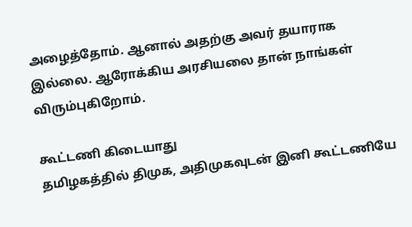அழைத்தோம். ஆனால் அதற்கு அவர் தயாராக இல்லை. ஆரோக்கிய அரசியலை தான் நாங்கள் விரும்புகிறோம்.

கூட்டணி கிடையாது
தமிழகத்தில் திமுக, அதிமுகவுடன் இனி கூட்டணியே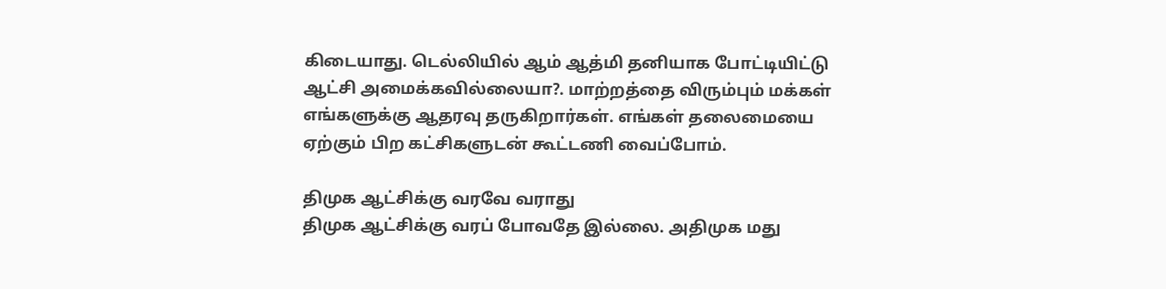கிடையாது. டெல்லியில் ஆம் ஆத்மி தனியாக போட்டியிட்டு ஆட்சி அமைக்கவில்லையா?. மாற்றத்தை விரும்பும் மக்கள் எங்களுக்கு ஆதரவு தருகிறார்கள். எங்கள் தலைமையை ஏற்கும் பிற கட்சிகளுடன் கூட்டணி வைப்போம்.

திமுக ஆட்சிக்கு வரவே வராது
திமுக ஆட்சிக்கு வரப் போவதே இல்லை. அதிமுக மது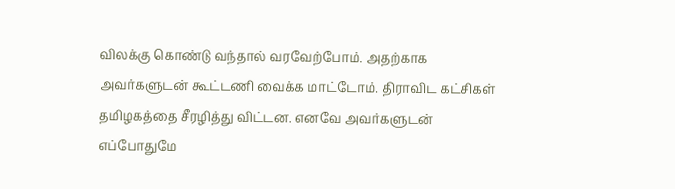விலக்கு கொண்டு வந்தால் வரவேற்போம். அதற்காக அவர்களுடன் கூட்டணி வைக்க மாட்டோம். திராவிட கட்சிகள் தமிழகத்தை சீரழித்து விட்டன. எனவே அவர்களுடன் எப்போதுமே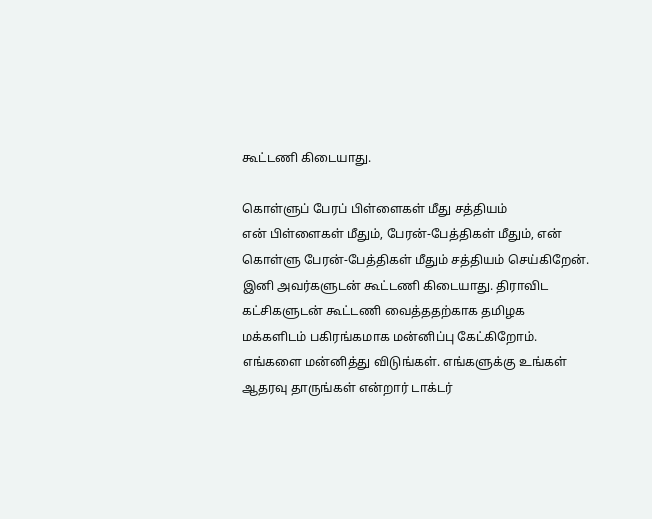கூட்டணி கிடையாது.

கொள்ளுப் பேரப் பிள்ளைகள் மீது சத்தியம்
என் பிள்ளைகள் மீதும், பேரன்-பேத்திகள் மீதும், என் கொள்ளு பேரன்-பேத்திகள் மீதும் சத்தியம் செய்கிறேன். இனி அவர்களுடன் கூட்டணி கிடையாது. திராவிட கட்சிகளுடன் கூட்டணி வைத்ததற்காக தமிழக மக்களிடம் பகிரங்கமாக மன்னிப்பு கேட்கிறோம். எங்களை மன்னித்து விடுங்கள். எங்களுக்கு உங்கள் ஆதரவு தாருங்கள் என்றார் டாக்டர்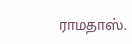ராமதாஸ்.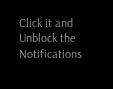Click it and Unblock the Notifications